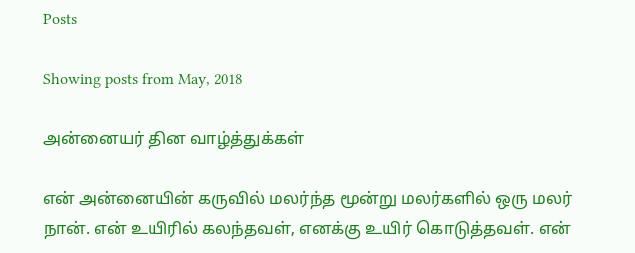Posts

Showing posts from May, 2018

அன்னையர் தின வாழ்த்துக்கள்

என் அன்னையின் கருவில் மலர்ந்த மூன்று மலர்களில் ஒரு மலர் நான். என் உயிரில் கலந்தவள், எனக்கு உயிர் கொடுத்தவள். என்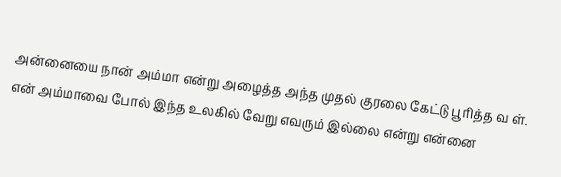அன்னையை நான் அம்மா என்று அழைத்த அந்த முதல் குரலை கேட்டு பூரித்த வ ள். என் அம்மாவை போல் இந்த உலகில் வேறு எவரும் இல்லை என்று என்னை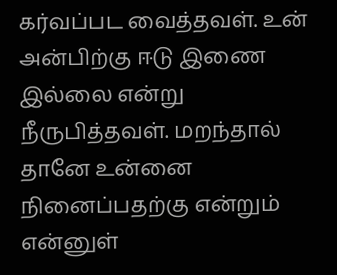கர்வப்பட வைத்தவள். உன் அன்பிற்கு ஈடு இணை இல்லை என்று நீருபித்தவள். மறந்தால் தானே உன்னை நினைப்பதற்கு என்றும் என்னுள்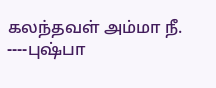கலந்தவள் அம்மா நீ. ----புஷ்பா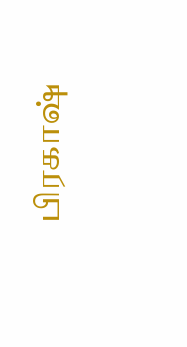பிரகாஷ்